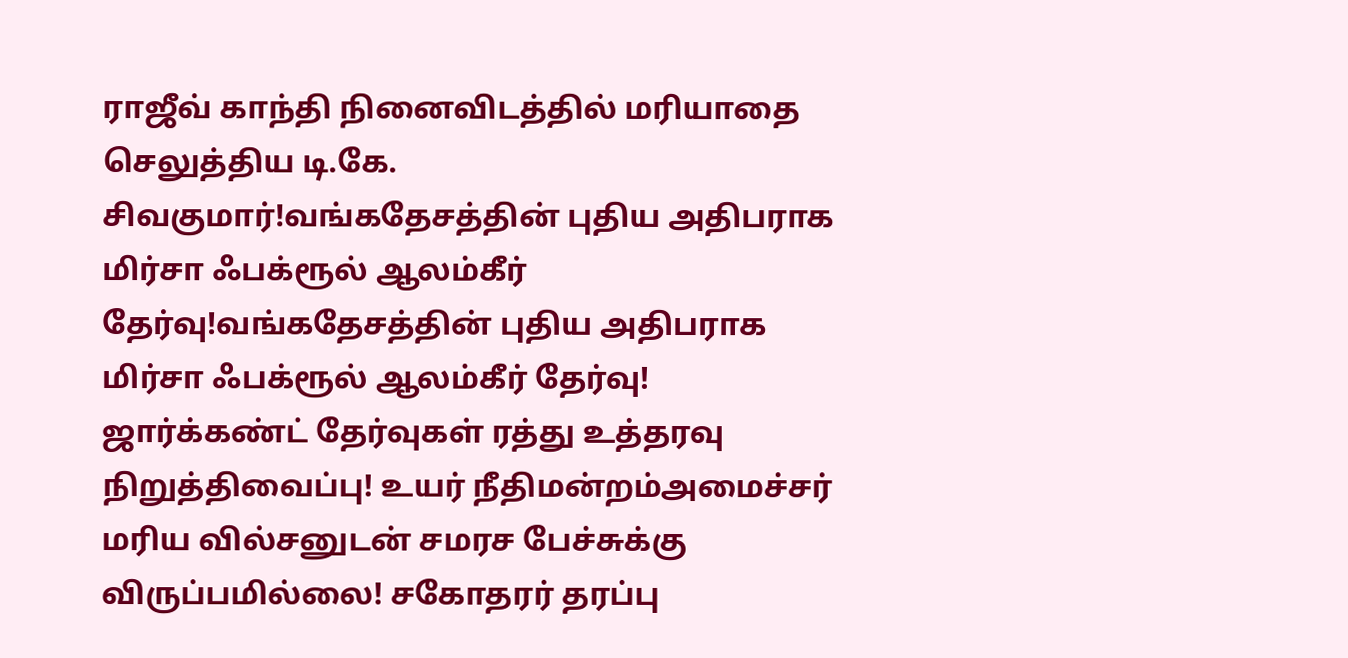ராஜீவ் காந்தி நினைவிடத்தில் மரியாதை செலுத்திய டி.கே. சிவகுமார்!வங்கதேசத்தின் புதிய அதிபராக மிர்சா ஃபக்ரூல் ஆலம்கீர் தேர்வு!வங்கதேசத்தின் புதிய அதிபராக மிர்சா ஃபக்ரூல் ஆலம்கீர் தேர்வு! ஜார்க்கண்ட் தேர்வுகள் ரத்து உத்தரவு நிறுத்திவைப்பு! உயர் நீதிமன்றம்அமைச்சர் மரிய வில்சனுடன் சமரச பேச்சுக்கு விருப்பமில்லை! சகோதரர் தரப்பு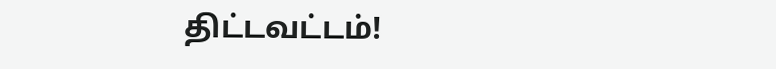திட்டவட்டம்!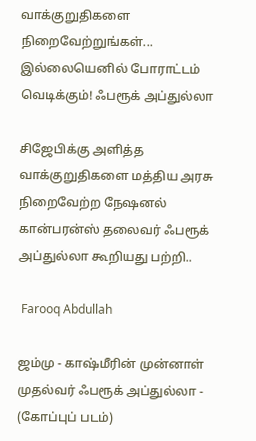வாக்குறுதிகளை நிறைவேற்றுங்கள்... இல்லையெனில் போராட்டம் வெடிக்கும்! ஃபரூக் அப்துல்லா

சிஜேபிக்கு அளித்த வாக்குறுதிகளை மத்திய அரசு நிறைவேற்ற நேஷனல் கான்பரன்ஸ் தலைவர் ஃபரூக் அப்துல்லா கூறியது பற்றி..

 Farooq Abdullah

ஜம்மு - காஷ்மீரின் முன்னாள் முதல்வர் ஃபரூக் அப்துல்லா - (கோப்புப் படம்)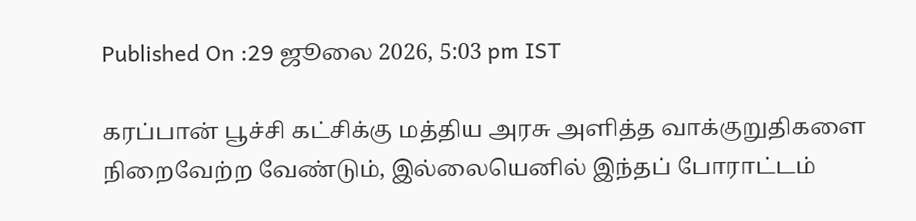Published On :29 ஜூலை 2026, 5:03 pm IST

கரப்பான் பூச்சி கட்சிக்கு மத்திய அரசு அளித்த வாக்குறுதிகளை நிறைவேற்ற வேண்டும், இல்லையெனில் இந்தப் போராட்டம்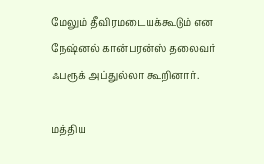மேலும் தீவிரமடையக்கூடும் என நேஷ்னல் கான்பரன்ஸ் தலைவர் ஃபரூக் அப்துல்லா கூறினார்.

மத்திய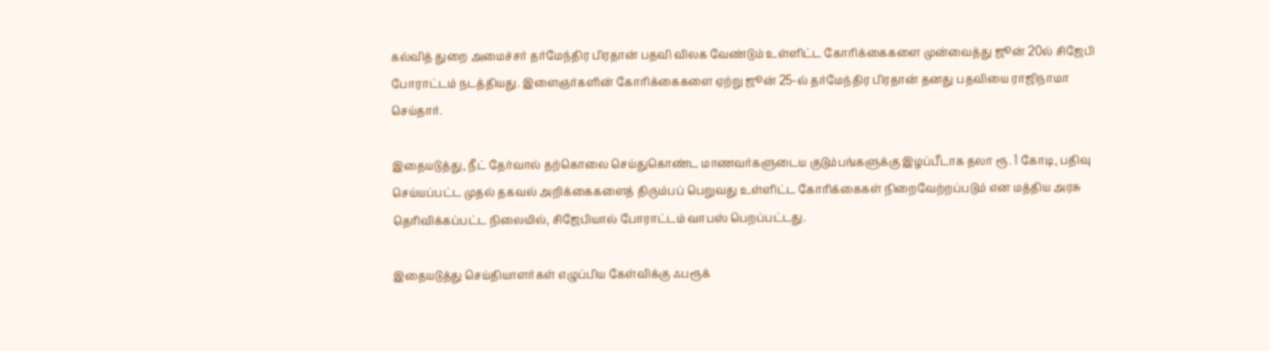கல்வித் துறை அமைச்சர் தர்மேந்திர பிரதான் பதவி விலக வேண்டும் உள்ளிட்ட கோரிக்கைகளை முன்வைத்து ஜூன் 20ல் சிஜேபி போராட்டம் நடத்தியது. இளைஞர்களின் கோரிக்கைகளை ஏற்று ஜூன் 25-ல் தர்மேந்திர பிரதான் தனது பதவியை ராஜிநாமா செய்தார்.

இதையடுத்து, நீட் தேர்வால் தற்கொலை செய்துகொண்ட மாணவர்களுடைய குடும்பங்களுக்கு இழப்பீடாக தலா ரூ. 1 கோடி, பதிவு செய்யப்பட்ட முதல் தகவல் அறிக்கைகளைத் திரும்பப் பெறுவது உள்ளிட்ட கோரிக்கைகள் நிறைவேற்றப்படும் என மத்திய அரசு தெரிவிக்கப்பட்ட நிலையில், சிஜேபியால் போராட்டம் வாபஸ் பெறப்பட்டது.

இதையடுத்து செய்தியாளர்கள் எழுப்பிய கேள்விக்கு ஃபரூக்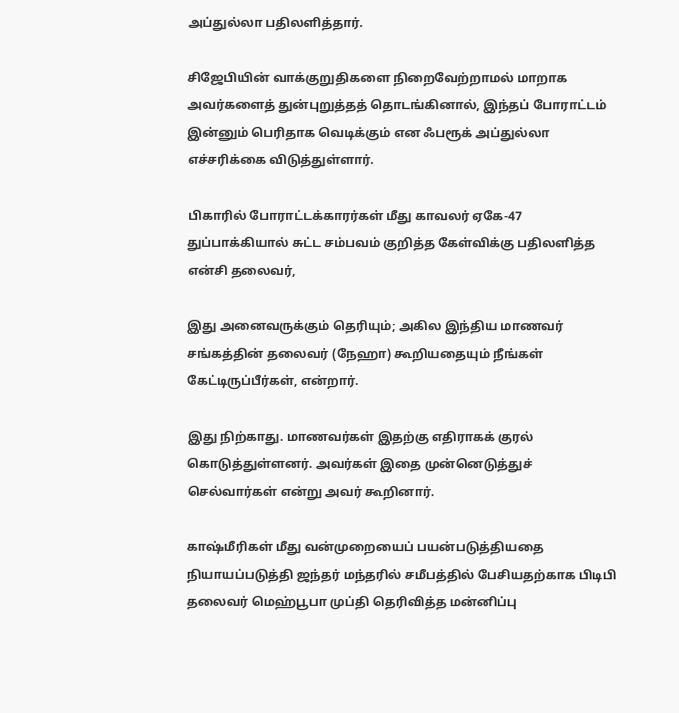அப்துல்லா பதிலளித்தார்.

சிஜேபியின் வாக்குறுதிகளை நிறைவேற்றாமல் மாறாக அவர்களைத் துன்புறுத்தத் தொடங்கினால், இந்தப் போராட்டம் இன்னும் பெரிதாக வெடிக்கும் என ஃபரூக் அப்துல்லா எச்சரிக்கை விடுத்துள்ளார்.

பிகாரில் போராட்டக்காரர்கள் மீது காவலர் ஏகே-47 துப்பாக்கியால் சுட்ட சம்பவம் குறித்த கேள்விக்கு பதிலளித்த என்சி தலைவர்,

இது அனைவருக்கும் தெரியும்; அகில இந்திய மாணவர் சங்கத்தின் தலைவர் (நேஹா) கூறியதையும் நீங்கள் கேட்டிருப்பீர்கள், என்றார்.

இது நிற்காது. மாணவர்கள் இதற்கு எதிராகக் குரல் கொடுத்துள்ளனர். அவர்கள் இதை முன்னெடுத்துச் செல்வார்கள் என்று அவர் கூறினார்.

காஷ்மீரிகள் மீது வன்முறையைப் பயன்படுத்தியதை நியாயப்படுத்தி ஜந்தர் மந்தரில் சமீபத்தில் பேசியதற்காக பிடிபி தலைவர் மெஹ்பூபா முப்தி தெரிவித்த மன்னிப்பு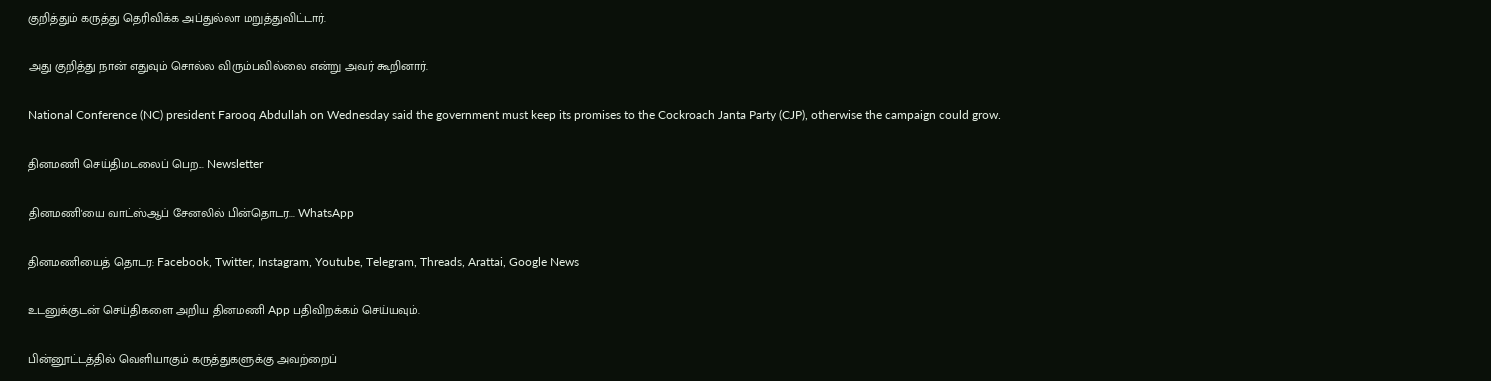குறித்தும் கருத்து தெரிவிக்க அப்துல்லா மறுத்துவிட்டார்.

அது குறித்து நான் எதுவும் சொல்ல விரும்பவில்லை என்று அவர் கூறினார்.

National Conference (NC) president Farooq Abdullah on Wednesday said the government must keep its promises to the Cockroach Janta Party (CJP), otherwise the campaign could grow.

தினமணி செய்திமடலைப் பெற... Newsletter

தினமணி'யை வாட்ஸ்ஆப் சேனலில் பின்தொடர... WhatsApp

தினமணியைத் தொடர: Facebook, Twitter, Instagram, Youtube, Telegram, Threads, Arattai, Google News

உடனுக்குடன் செய்திகளை அறிய தினமணி App பதிவிறக்கம் செய்யவும்.

பின்னூட்டத்தில் வெளியாகும் கருத்துகளுக்கு அவற்றைப்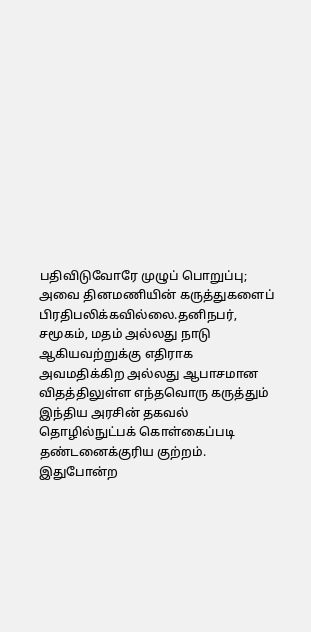பதிவிடுவோரே முழுப் பொறுப்பு; அவை தினமணியின் கருத்துகளைப் பிரதிபலிக்கவில்லை.தனிநபர், சமூகம், மதம் அல்லது நாடு ஆகியவற்றுக்கு எதிராக அவமதிக்கிற அல்லது ஆபாசமான விதத்திலுள்ள எந்தவொரு கருத்தும் இந்திய அரசின் தகவல் தொழில்நுட்பக் கொள்கைப்படி தண்டனைக்குரிய குற்றம். இதுபோன்ற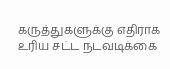கருத்துகளுக்கு எதிராக உரிய சட்ட நடவடிக்கை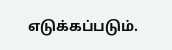எடுக்கப்படும்.